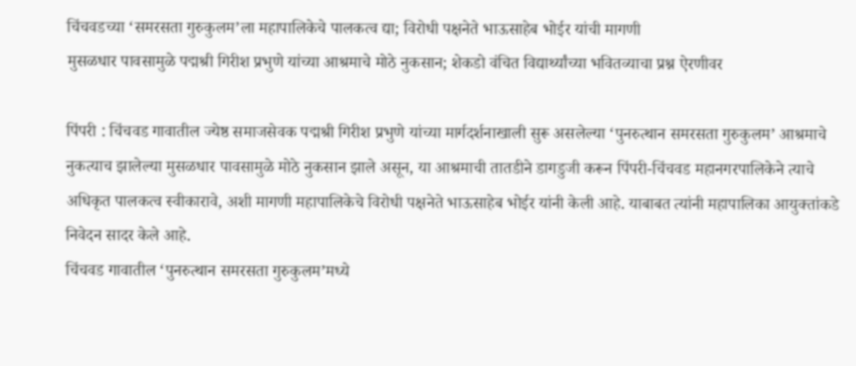चिंचवडच्या ‘समरसता गुरुकुलम’ला महापालिकेचे पालकत्व द्या; विरोधी पक्षनेते भाऊसाहेब भोईर यांची मागणी
मुसळधार पावसामुळे पद्मश्री गिरीश प्रभुणे यांच्या आश्रमाचे मोठे नुकसान; शेकडो वंचित विद्यार्थ्यांच्या भवितव्याचा प्रश्न ऐरणीवर

पिंपरी : चिंचवड गावातील ज्येष्ठ समाजसेवक पद्मश्री गिरीश प्रभुणे यांच्या मार्गदर्शनाखाली सुरू असलेल्या ‘पुनरुत्थान समरसता गुरुकुलम’ आश्रमाचे नुकत्याच झालेल्या मुसळधार पावसामुळे मोठे नुकसान झाले असून, या आश्रमाची तातडीने डागडुजी करून पिंपरी-चिंचवड महानगरपालिकेने त्याचे अधिकृत पालकत्व स्वीकारावे, अशी मागणी महापालिकेचे विरोधी पक्षनेते भाऊसाहेब भोईर यांनी केली आहे. याबाबत त्यांनी महापालिका आयुक्तांकडे निवेदन सादर केले आहे.
चिंचवड गावातील ‘पुनरुत्थान समरसता गुरुकुलम’मध्ये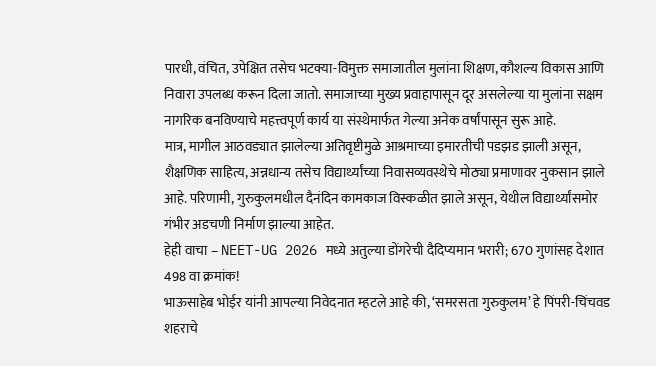पारधी, वंचित, उपेक्षित तसेच भटक्या-विमुक्त समाजातील मुलांना शिक्षण, कौशल्य विकास आणि निवारा उपलब्ध करून दिला जातो. समाजाच्या मुख्य प्रवाहापासून दूर असलेल्या या मुलांना सक्षम नागरिक बनविण्याचे महत्त्वपूर्ण कार्य या संस्थेमार्फत गेल्या अनेक वर्षांपासून सुरू आहे.
मात्र, मागील आठवड्यात झालेल्या अतिवृष्टीमुळे आश्रमाच्या इमारतीची पडझड झाली असून, शैक्षणिक साहित्य, अन्नधान्य तसेच विद्यार्थ्यांच्या निवासव्यवस्थेचे मोठ्या प्रमाणावर नुकसान झाले आहे. परिणामी, गुरुकुलमधील दैनंदिन कामकाज विस्कळीत झाले असून, येथील विद्यार्थ्यांसमोर गंभीर अडचणी निर्माण झाल्या आहेत.
हेही वाचा – NEET-UG 2026 मध्ये अतुल्या डोंगरेची दैदिप्यमान भरारी; 670 गुणांसह देशात 498 वा क्रमांक!
भाऊसाहेब भोईर यांनी आपल्या निवेदनात म्हटले आहे की, ‘समरसता गुरुकुलम’ हे पिंपरी-चिंचवड शहराचे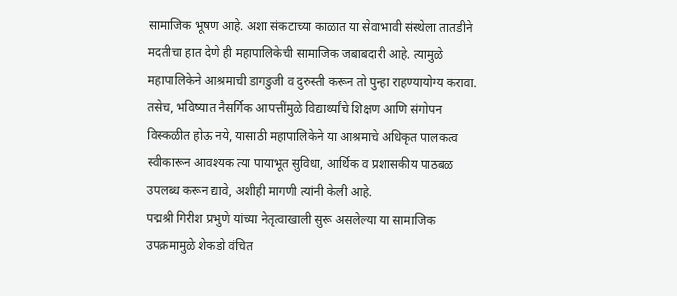सामाजिक भूषण आहे. अशा संकटाच्या काळात या सेवाभावी संस्थेला तातडीने मदतीचा हात देणे ही महापालिकेची सामाजिक जबाबदारी आहे. त्यामुळे महापालिकेने आश्रमाची डागडुजी व दुरुस्ती करून तो पुन्हा राहण्यायोग्य करावा.
तसेच, भविष्यात नैसर्गिक आपत्तींमुळे विद्यार्थ्यांचे शिक्षण आणि संगोपन विस्कळीत होऊ नये, यासाठी महापालिकेने या आश्रमाचे अधिकृत पालकत्व स्वीकारून आवश्यक त्या पायाभूत सुविधा, आर्थिक व प्रशासकीय पाठबळ उपलब्ध करून द्यावे, अशीही मागणी त्यांनी केली आहे.
पद्मश्री गिरीश प्रभुणे यांच्या नेतृत्वाखाली सुरू असलेल्या या सामाजिक उपक्रमामुळे शेकडो वंचित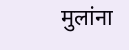मुलांना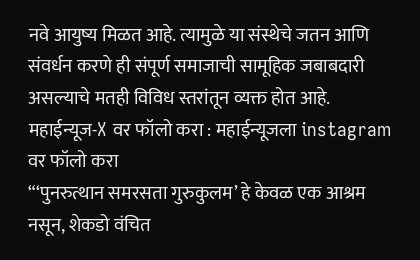नवे आयुष्य मिळत आहे. त्यामुळे या संस्थेचे जतन आणि संवर्धन करणे ही संपूर्ण समाजाची सामूहिक जबाबदारी असल्याचे मतही विविध स्तरांतून व्यक्त होत आहे.
महाईन्यूज-X वर फॉलो करा : महाईन्यूजला instagram वर फॉलो करा
“‘पुनरुत्थान समरसता गुरुकुलम’ हे केवळ एक आश्रम नसून, शेकडो वंचित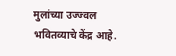मुलांच्या उज्ज्वल भवितव्याचे केंद्र आहे.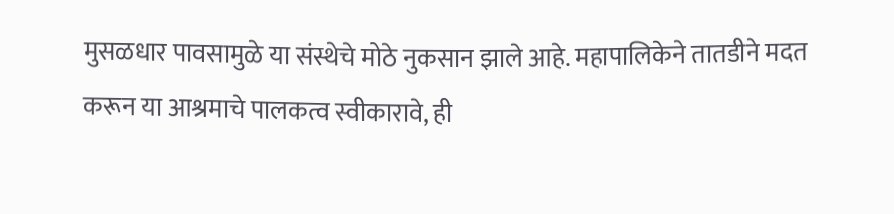मुसळधार पावसामुळे या संस्थेचे मोठे नुकसान झाले आहे. महापालिकेने तातडीने मदत करून या आश्रमाचे पालकत्व स्वीकारावे, ही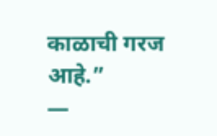काळाची गरज आहे.”
—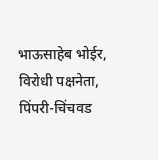भाऊसाहेब भोईर, विरोधी पक्षनेता, पिंपरी-चिंचवड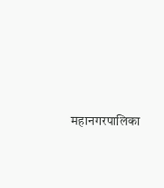महानगरपालिका